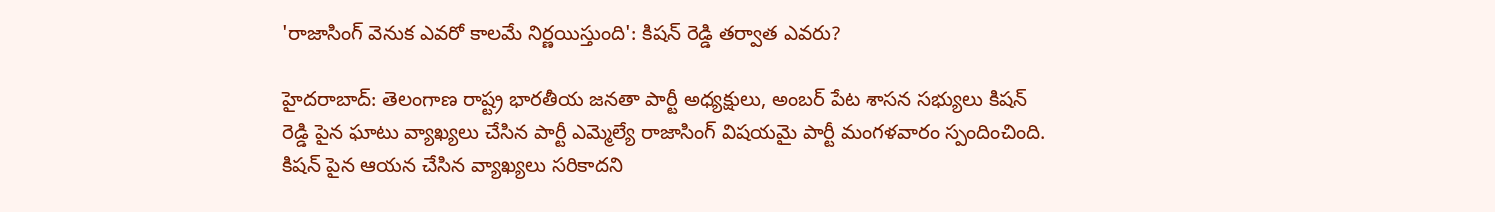'రాజాసింగ్ వెనుక ఎవరో కాలమే నిర్ణయిస్తుంది': కిషన్ రెడ్డి తర్వాత ఎవరు?

హైదరాబాద్: తెలంగాణ రాష్ట్ర భారతీయ జనతా పార్టీ అధ్యక్షులు, అంబర్ పేట శాసన సభ్యులు కిషన్ రెడ్డి పైన ఘాటు వ్యాఖ్యలు చేసిన పార్టీ ఎమ్మెల్యే రాజాసింగ్ విషయమై పార్టీ మంగళవారం స్పందించింది. కిషన్ పైన ఆయన చేసిన వ్యాఖ్యలు సరికాదని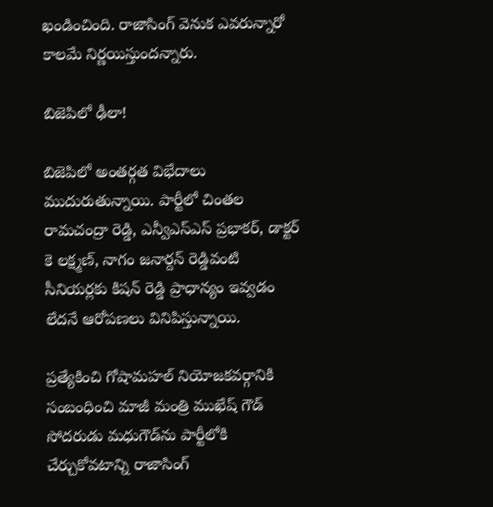ఖండించింది. రాజాసింగ్ వెనుక ఎవరున్నారో కాలమే నిర్ణయిస్తుందన్నారు.

బిజెపిలో ఢీలా!

బిజెపిలో అంతర్గత విభేదాలు ముదురుతున్నాయి. పార్టీలో చింతల రామచంద్రా రెడ్డి, ఎన్వీఎస్‌ఎస్ ప్రభాకర్, డాక్టర్ కె లక్ష్మణ్, నాగం జనార్దన్ రెడ్డివంటి సీనియర్లకు కిషన్ రెడ్డి ప్రాధాన్యం ఇవ్వడం లేదనే ఆరోపణలు వినిపిస్తున్నాయి.

ప్రత్యేకించి గోషామహల్ నియోజకవర్గానికి సంబంధించి మాజీ మంత్రి ముఖేష్ గౌడ్ సోదరుడు మధుగౌడ్‌ను పార్టీలోకి చేర్చుకోవటాన్ని రాజాసింగ్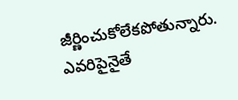జీర్ణించుకోలేకపోతున్నారు. ఎవరిపైనైతే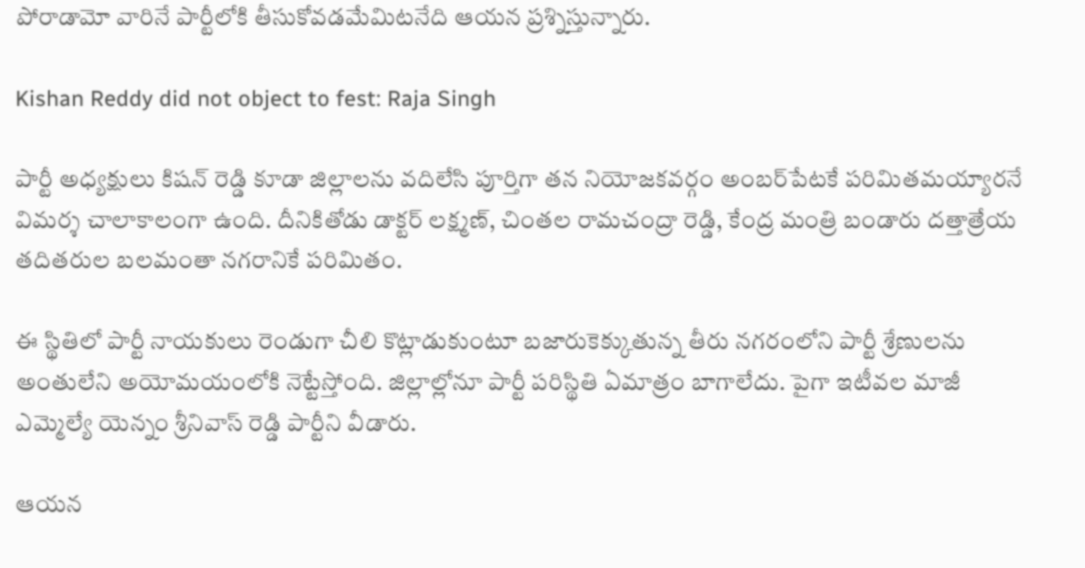పోరాడామో వారినే పార్టీలోకి తీసుకోవడమేమిటనేది ఆయన ప్రశ్నిస్తున్నారు.

Kishan Reddy did not object to fest: Raja Singh

పార్టీ అధ్యక్షులు కిషన్ రెడ్డి కూడా జిల్లాలను వదిలేసి పూర్తిగా తన నియోజకవర్గం అంబర్‌పేటకే పరిమితమయ్యారనే విమర్శ చాలాకాలంగా ఉంది. దీనికితోడు డాక్టర్ లక్ష్మణ్, చింతల రామచంద్రా రెడ్డి, కేంద్ర మంత్రి బండారు దత్తాత్రేయ తదితరుల బలమంతా నగరానికే పరిమితం.

ఈ స్థితిలో పార్టీ నాయకులు రెండుగా చీలి కొట్లాడుకుంటూ బజారుకెక్కుతున్న తీరు నగరంలోని పార్టీ శ్రేణులను అంతులేని అయోమయంలోకి నెట్టేస్తోంది. జిల్లాల్లోనూ పార్టీ పరిస్థితి ఏమాత్రం బాగాలేదు. పైగా ఇటీవల మాజీ ఎమ్మెల్యే యెన్నం శ్రీనివాస్ రెడ్డి పార్టీని వీడారు.

ఆయన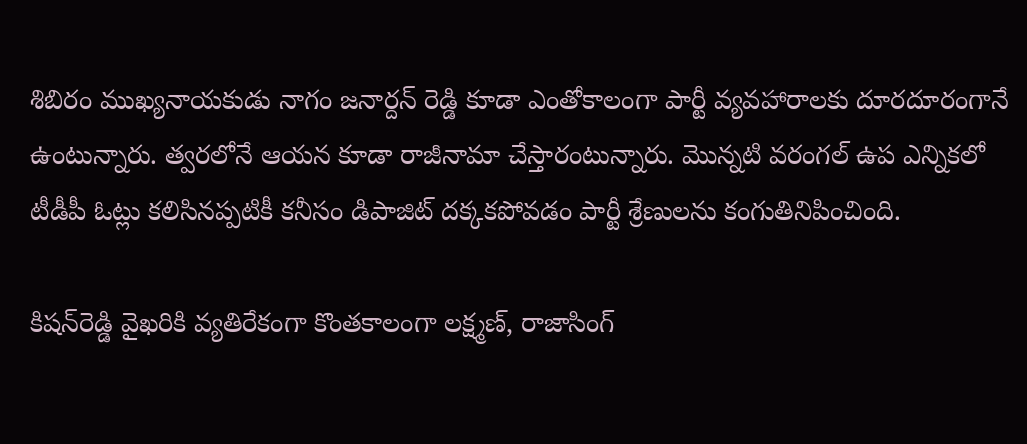శిబిరం ముఖ్యనాయకుడు నాగం జనార్దన్ రెడ్డి కూడా ఎంతోకాలంగా పార్టీ వ్యవహారాలకు దూరదూరంగానే ఉంటున్నారు. త్వరలోనే ఆయన కూడా రాజీనామా చేస్తారంటున్నారు. మొన్నటి వరంగల్ ఉప ఎన్నికలో టీడీపీ ఓట్లు కలిసినప్పటికీ కనీసం డిపాజిట్ దక్కకపోవడం పార్టీ శ్రేణులను కంగుతినిపించింది.

కిషన్‌రెడ్డి వైఖరికి వ్యతిరేకంగా కొంతకాలంగా లక్ష్మణ్, రాజాసింగ్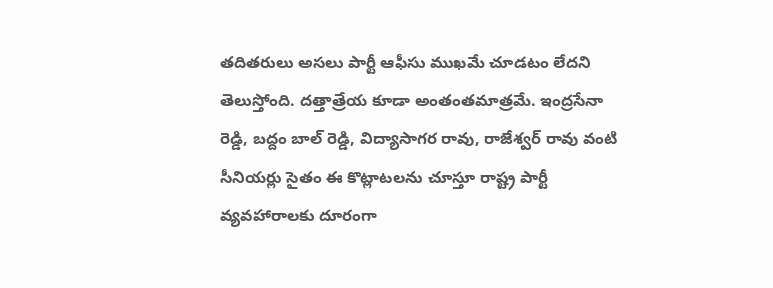తదితరులు అసలు పార్టీ ఆఫీసు ముఖమే చూడటం లేదని తెలుస్తోంది. దత్తాత్రేయ కూడా అంతంతమాత్రమే. ఇంద్రసేనా రెడ్డి, బద్దం బాల్ రెడ్డి, విద్యాసాగర రావు, రాజేశ్వర్ రావు వంటి సీనియర్లు సైతం ఈ కొట్లాటలను చూస్తూ రాష్ట్ర పార్టీ వ్యవహారాలకు దూరంగా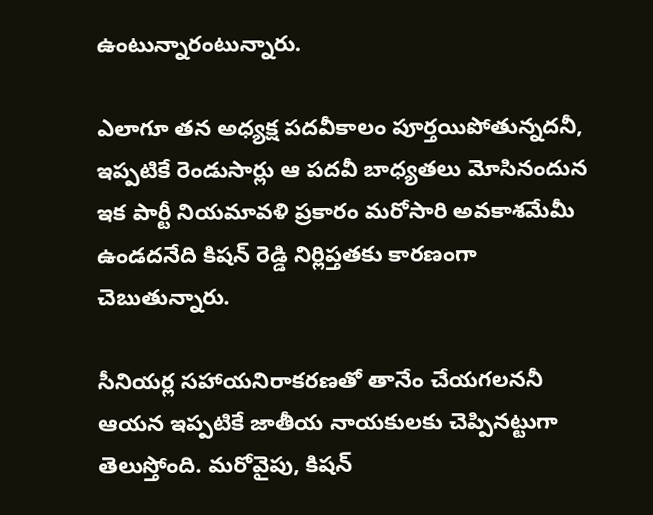ఉంటున్నారంటున్నారు.

ఎలాగూ తన అధ్యక్ష పదవీకాలం పూర్తయిపోతున్నదనీ, ఇప్పటికే రెండుసార్లు ఆ పదవీ బాధ్యతలు మోసినందున ఇక పార్టీ నియమావళి ప్రకారం మరోసారి అవకాశమేమీ ఉండదనేది కిషన్ రెడ్డి నిర్లిప్తతకు కారణంగా చెబుతున్నారు.

సీనియర్ల సహాయనిరాకరణతో తానేం చేయగలననీ ఆయన ఇప్పటికే జాతీయ నాయకులకు చెప్పినట్టుగా తెలుస్తోంది. మరోవైపు, కిషన్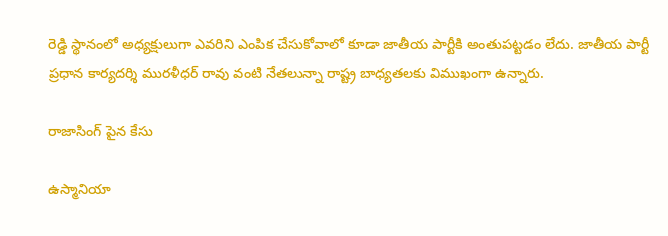రెడ్డి స్థానంలో అధ్యక్షులుగా ఎవరిని ఎంపిక చేసుకోవాలో కూడా జాతీయ పార్టీకి అంతుపట్టడం లేదు. జాతీయ పార్టీ ప్రధాన కార్యదర్శి మురళీధర్ రావు వంటి నేతలున్నా రాష్ట్ర బాధ్యతలకు విముఖంగా ఉన్నారు.

రాజాసింగ్ పైన కేసు

ఉస్మానియా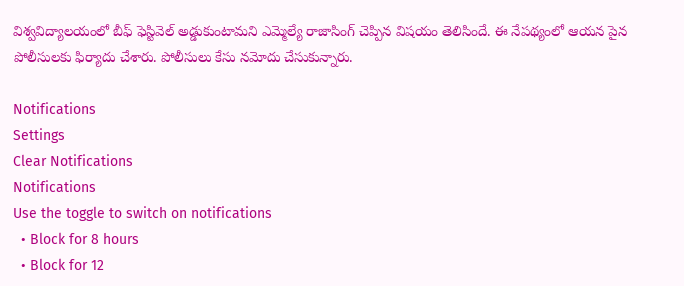విశ్వవిద్యాలయంలో బీఫ్ ఫెస్టివెల్ అడ్డుకుంటామని ఎమ్మెల్యే రాజాసింగ్ చెప్పిన విషయం తెలిసిందే. ఈ నేపథ్యంలో ఆయన పైన పోలీసులకు ఫిర్యాదు చేశారు. పోలీసులు కేసు నమోదు చేసుకున్నారు.

Notifications
Settings
Clear Notifications
Notifications
Use the toggle to switch on notifications
  • Block for 8 hours
  • Block for 12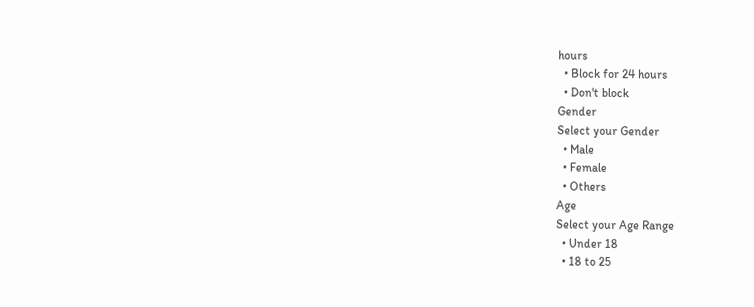hours
  • Block for 24 hours
  • Don't block
Gender
Select your Gender
  • Male
  • Female
  • Others
Age
Select your Age Range
  • Under 18
  • 18 to 25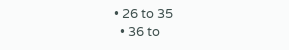• 26 to 35
  • 36 to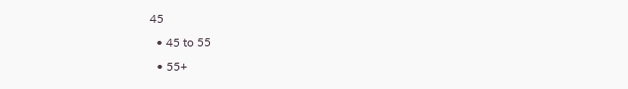45
  • 45 to 55
  • 55+